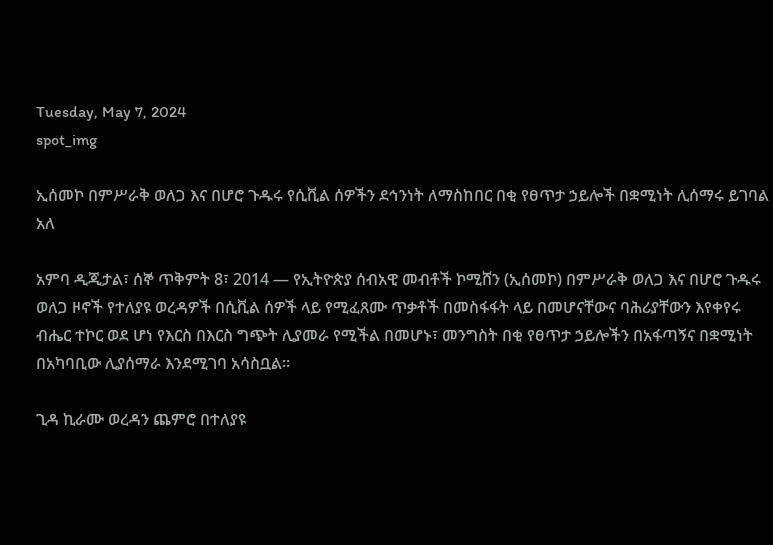Tuesday, May 7, 2024
spot_img

ኢሰመኮ በምሥራቅ ወለጋ እና በሆሮ ጉዱሩ የሲቪል ሰዎችን ደኅንነት ለማስከበር በቂ የፀጥታ ኃይሎች በቋሚነት ሊሰማሩ ይገባል አለ

አምባ ዲጂታል፣ ሰኞ ጥቅምት 8፣ 2014 ― የኢትዮጵያ ሰብአዊ መብቶች ኮሚሸን (ኢሰመኮ) በምሥራቅ ወለጋ እና በሆሮ ጉዱሩ ወለጋ ዞኖች የተለያዩ ወረዳዎች በሲቪል ሰዎች ላይ የሚፈጸሙ ጥቃቶች በመስፋፋት ላይ በመሆናቸውና ባሕሪያቸውን እየቀየሩ ብሔር ተኮር ወደ ሆነ የእርስ በእርስ ግጭት ሊያመራ የሚችል በመሆኑ፣ መንግስት በቂ የፀጥታ ኃይሎችን በአፋጣኝና በቋሚነት በአካባቢው ሊያሰማራ እንደሚገባ አሳስቧል።

ጊዳ ኪራሙ ወረዳን ጨምሮ በተለያዩ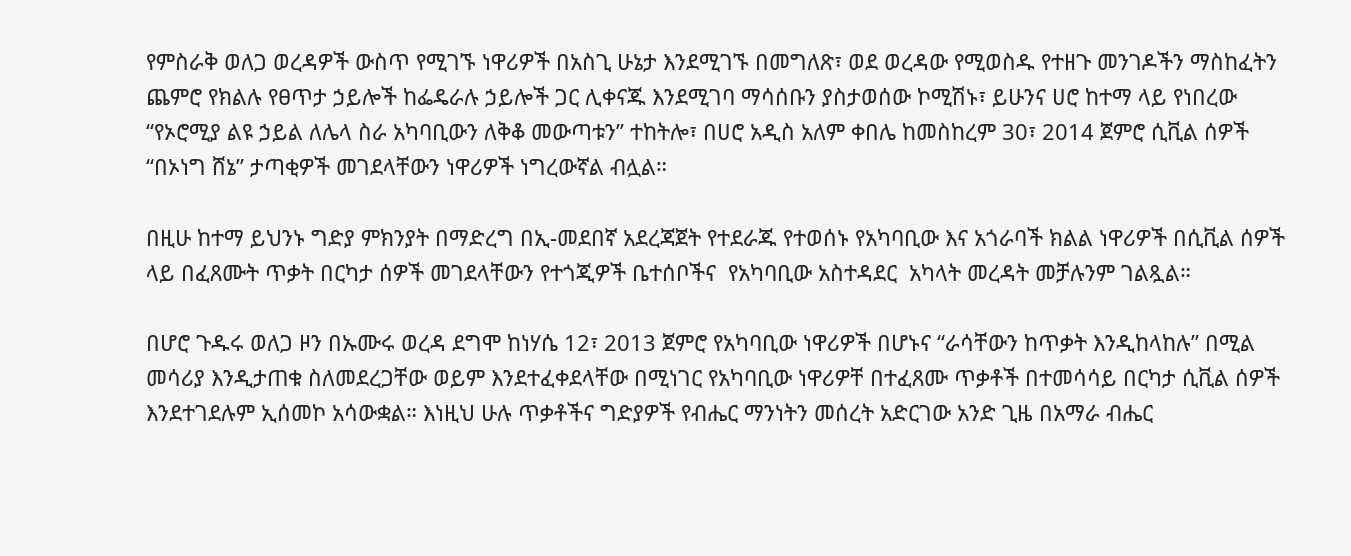የምስራቅ ወለጋ ወረዳዎች ውስጥ የሚገኙ ነዋሪዎች በአስጊ ሁኔታ እንደሚገኙ በመግለጽ፣ ወደ ወረዳው የሚወስዱ የተዘጉ መንገዶችን ማስከፈትን ጨምሮ የክልሉ የፀጥታ ኃይሎች ከፌዴራሉ ኃይሎች ጋር ሊቀናጁ እንደሚገባ ማሳሰቡን ያስታወሰው ኮሚሽኑ፣ ይሁንና ሀሮ ከተማ ላይ የነበረው “የኦሮሚያ ልዩ ኃይል ለሌላ ስራ አካባቢውን ለቅቆ መውጣቱን” ተከትሎ፣ በሀሮ አዲስ አለም ቀበሌ ከመስከረም 30፣ 2014 ጀምሮ ሲቪል ሰዎች “በኦነግ ሸኔ” ታጣቂዎች መገደላቸውን ነዋሪዎች ነግረውኛል ብሏል።

በዚሁ ከተማ ይህንኑ ግድያ ምክንያት በማድረግ በኢ-መደበኛ አደረጃጀት የተደራጁ የተወሰኑ የአካባቢው እና አጎራባች ክልል ነዋሪዎች በሲቪል ሰዎች ላይ በፈጸሙት ጥቃት በርካታ ሰዎች መገደላቸውን የተጎጂዎች ቤተሰቦችና  የአካባቢው አስተዳደር  አካላት መረዳት መቻሉንም ገልጿል።

በሆሮ ጉዱሩ ወለጋ ዞን በኡሙሩ ወረዳ ደግሞ ከነሃሴ 12፣ 2013 ጀምሮ የአካባቢው ነዋሪዎች በሆኑና “ራሳቸውን ከጥቃት እንዲከላከሉ” በሚል መሳሪያ እንዲታጠቁ ስለመደረጋቸው ወይም እንደተፈቀደላቸው በሚነገር የአካባቢው ነዋሪዎቸ በተፈጸሙ ጥቃቶች በተመሳሳይ በርካታ ሲቪል ሰዎች እንደተገደሉም ኢሰመኮ አሳውቋል። እነዚህ ሁሉ ጥቃቶችና ግድያዎች የብሔር ማንነትን መሰረት አድርገው አንድ ጊዜ በአማራ ብሔር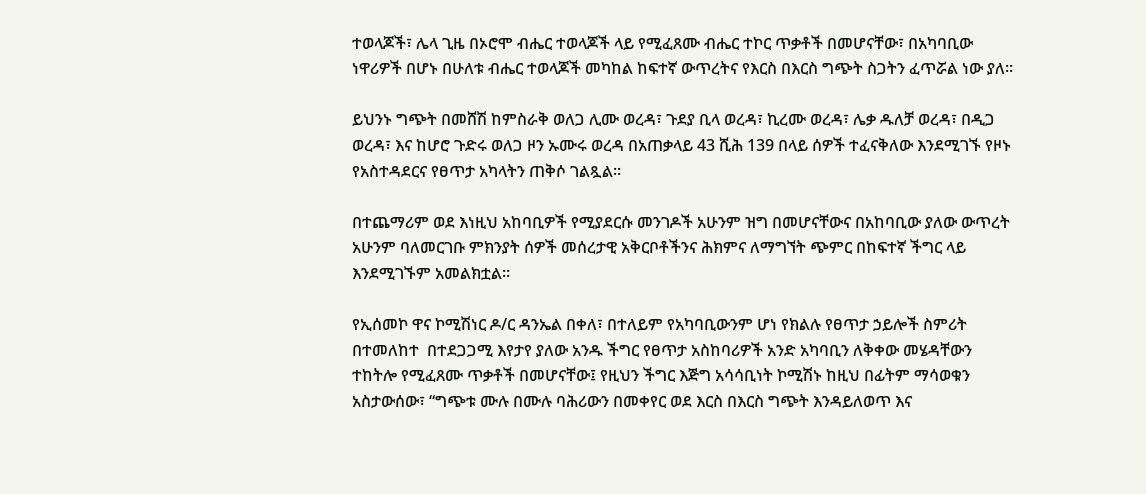ተወላጆች፣ ሌላ ጊዜ በኦሮሞ ብሔር ተወላጆች ላይ የሚፈጸሙ ብሔር ተኮር ጥቃቶች በመሆናቸው፣ በአካባቢው ነዋሪዎች በሆኑ በሁለቱ ብሔር ተወላጆች መካከል ከፍተኛ ውጥረትና የእርስ በእርስ ግጭት ስጋትን ፈጥሯል ነው ያለ።

ይህንኑ ግጭት በመሸሽ ከምስራቅ ወለጋ ሊሙ ወረዳ፣ ጉደያ ቢላ ወረዳ፣ ኪረሙ ወረዳ፣ ሌቃ ዱለቻ ወረዳ፣ በዲጋ ወረዳ፣ እና ከሆሮ ጉድሩ ወለጋ ዞን ኡሙሩ ወረዳ በአጠቃላይ 43 ሺሕ 139 በላይ ሰዎች ተፈናቅለው እንደሚገኙ የዞኑ የአስተዳደርና የፀጥታ አካላትን ጠቅሶ ገልጿል፡፡

በተጨማሪም ወደ እነዚህ አከባቢዎች የሚያደርሱ መንገዶች አሁንም ዝግ በመሆናቸውና በአከባቢው ያለው ውጥረት አሁንም ባለመርገቡ ምክንያት ሰዎች መሰረታዊ አቅርቦቶችንና ሕክምና ለማግኘት ጭምር በከፍተኛ ችግር ላይ እንደሚገኙም አመልክቷል።

የኢሰመኮ ዋና ኮሚሽነር ዶ/ር ዳንኤል በቀለ፣ በተለይም የአካባቢውንም ሆነ የክልሉ የፀጥታ ኃይሎች ስምሪት በተመለከተ  በተደጋጋሚ እየታየ ያለው አንዱ ችግር የፀጥታ አስከባሪዎች አንድ አካባቢን ለቅቀው መሄዳቸውን ተከትሎ የሚፈጸሙ ጥቃቶች በመሆናቸው፤ የዚህን ችግር እጅግ አሳሳቢነት ኮሚሽኑ ከዚህ በፊትም ማሳወቁን አስታውሰው፣ “ግጭቱ ሙሉ በሙሉ ባሕሪውን በመቀየር ወደ እርስ በእርስ ግጭት እንዳይለወጥ እና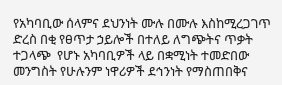የአካባቢው ሰላምና ደህንነት ሙሉ በሙሉ እስከሚረጋገጥ ድረስ በቂ የፀጥታ ኃይሎች በተለይ ለግጭትና ጥቃት ተጋላጭ  የሆኑ አካባቢዎች ላይ በቋሚነት ተመድበው  መንግስት የሁሉንም ነዋሪዎች ደኅንነት የማስጠበቅና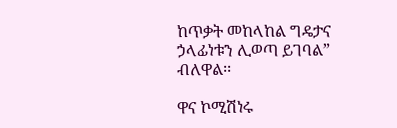ከጥቃት መከላከል ግዴታና ኃላፊነቱን ሊወጣ ይገባል” ብለዋል፡፡

ዋና ኮሚሽነሩ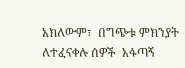አክለውም፣  በግጭቱ ምክንያት ለተፈናቀሉ ሰዎች  አፋጣኝ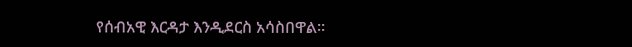የሰብአዊ እርዳታ እንዲደርስ አሳስበዋል።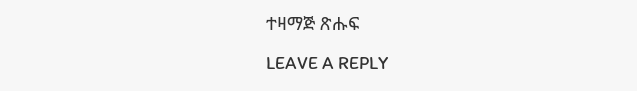ተዛማጅ ጽሑፍ

LEAVE A REPLY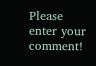Please enter your comment!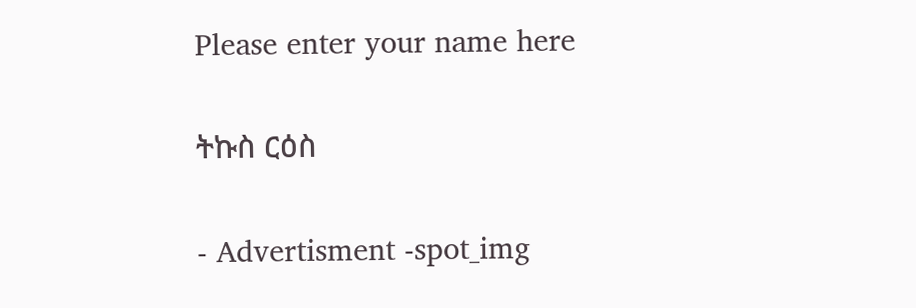Please enter your name here

ትኩስ ርዕስ

- Advertisment -spot_img